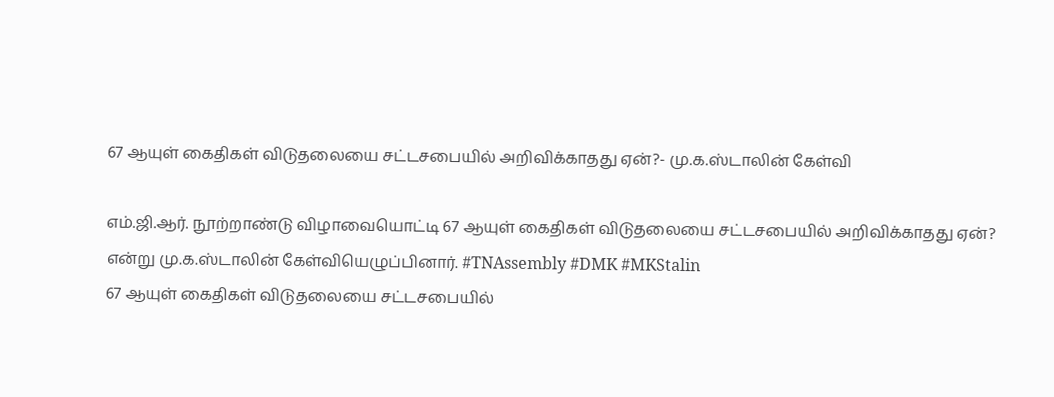67 ஆயுள் கைதிகள் விடுதலையை சட்டசபையில் அறிவிக்காதது ஏன்?- மு.க.ஸ்டாலின் கேள்வி

எம்.ஜி.ஆர். நூற்றாண்டு விழாவையொட்டி 67 ஆயுள் கைதிகள் விடுதலையை சட்டசபையில் அறிவிக்காதது ஏன்? என்று மு.க.ஸ்டாலின் கேள்வியெழுப்பினார். #TNAssembly #DMK #MKStalin
67 ஆயுள் கைதிகள் விடுதலையை சட்டசபையில்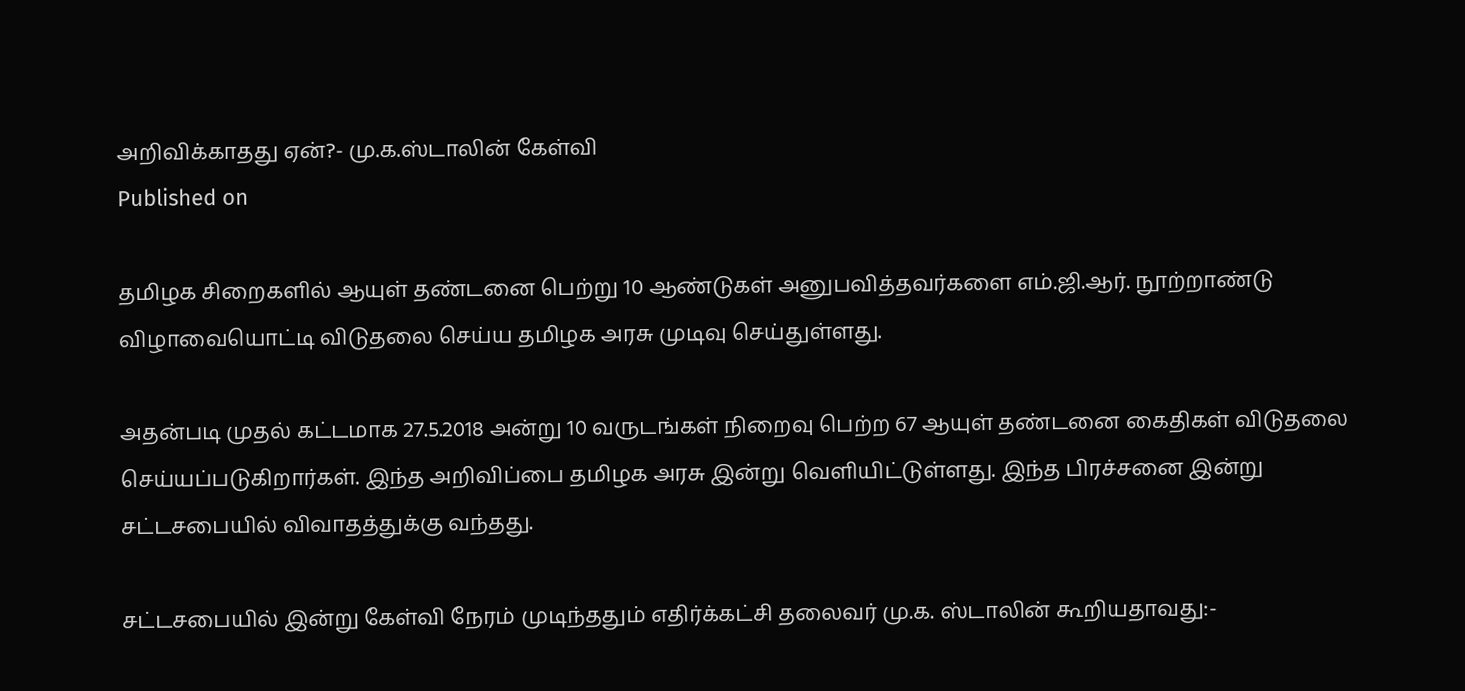அறிவிக்காதது ஏன்?- மு.க.ஸ்டாலின் கேள்வி
Published on

தமிழக சிறைகளில் ஆயுள் தண்டனை பெற்று 10 ஆண்டுகள் அனுபவித்தவர்களை எம்.ஜி.ஆர். நூற்றாண்டு விழாவையொட்டி விடுதலை செய்ய தமிழக அரசு முடிவு செய்துள்ளது.

அதன்படி முதல் கட்டமாக 27.5.2018 அன்று 10 வருடங்கள் நிறைவு பெற்ற 67 ஆயுள் தண்டனை கைதிகள் விடுதலை செய்யப்படுகிறார்கள். இந்த அறிவிப்பை தமிழக அரசு இன்று வெளியிட்டுள்ளது. இந்த பிரச்சனை இன்று சட்டசபையில் விவாதத்துக்கு வந்தது.

சட்டசபையில் இன்று கேள்வி நேரம் முடிந்ததும் எதிர்க்கட்சி தலைவர் மு.க. ஸ்டாலின் கூறியதாவது:-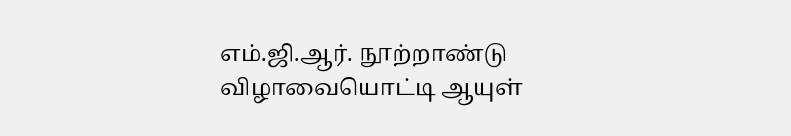எம்.ஜி.ஆர். நூற்றாண்டு விழாவையொட்டி ஆயுள்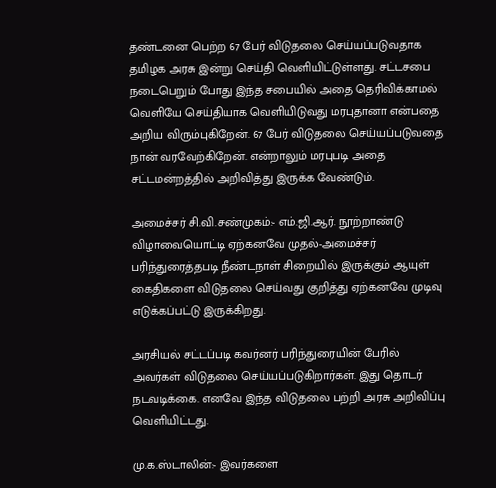தண்டனை பெற்ற 67 பேர் விடுதலை செய்யப்படுவதாக தமிழக அரசு இன்று செய்தி வெளியிட்டுள்ளது. சட்டசபை நடைபெறும் போது இந்த சபையில் அதை தெரிவிக்காமல் வெளியே செய்தியாக வெளியிடுவது மரபுதானா என்பதை அறிய விரும்புகிறேன். 67 பேர் விடுதலை செய்யப்படுவதை நான் வரவேற்கிறேன். என்றாலும் மரபுபடி அதை சட்டமன்றத்தில் அறிவித்து இருக்க வேண்டும்.

அமைச்சர் சி.வி.சண்முகம்:- எம்.ஜி.ஆர். நூற்றாண்டு விழாவையொட்டி ஏற்கனவே முதல்-அமைச்சர் பரிந்துரைத்தபடி நீண்டநாள் சிறையில் இருக்கும் ஆயுள் கைதிகளை விடுதலை செய்வது குறித்து ஏற்கனவே முடிவு எடுக்கப்பட்டு இருக்கிறது.

அரசியல் சட்டப்படி கவர்னர் பரிந்துரையின் பேரில் அவர்கள் விடுதலை செய்யப்படுகிறார்கள். இது தொடர் நடவடிக்கை. எனவே இந்த விடுதலை பற்றி அரசு அறிவிப்பு வெளியிட்டது.

மு.க.ஸ்டாலின்:- இவர்களை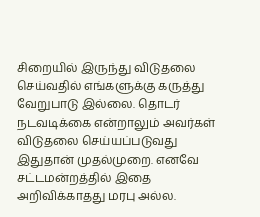சிறையில் இருந்து விடுதலை செய்வதில் எங்களுக்கு கருத்து வேறுபாடு இல்லை. தொடர் நடவடிக்கை என்றாலும் அவர்கள் விடுதலை செய்யப்படுவது இதுதான் முதல்முறை. எனவே சட்டமன்றத்தில் இதை அறிவிக்காதது மரபு அல்ல.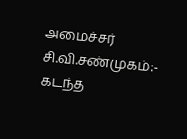அமைச்சர் சி.வி.சண்முகம்:- கடந்த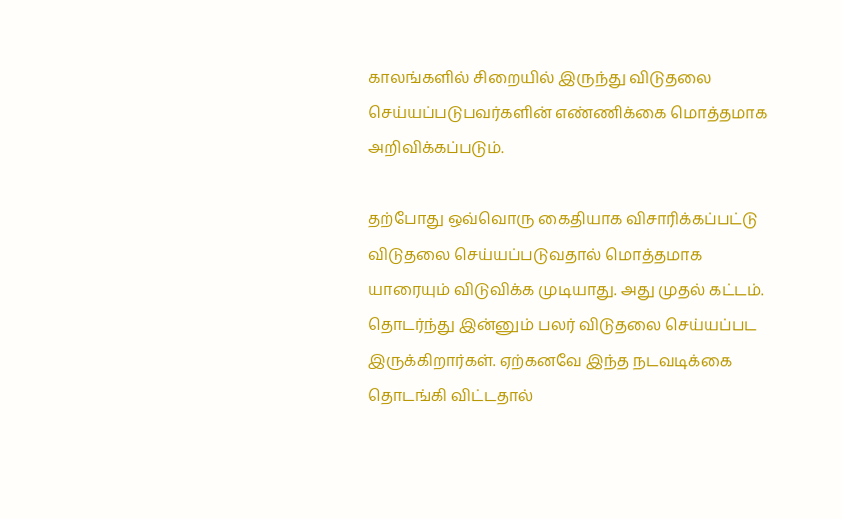காலங்களில் சிறையில் இருந்து விடுதலை செய்யப்படுபவர்களின் எண்ணிக்கை மொத்தமாக அறிவிக்கப்படும்.

தற்போது ஒவ்வொரு கைதியாக விசாரிக்கப்பட்டு விடுதலை செய்யப்படுவதால் மொத்தமாக யாரையும் விடுவிக்க முடியாது. அது முதல் கட்டம். தொடர்ந்து இன்னும் பலர் விடுதலை செய்யப்பட இருக்கிறார்கள். ஏற்கனவே இந்த நடவடிக்கை தொடங்கி விட்டதால்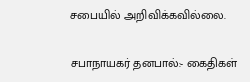சபையில் அறிவிக்கவில்லை.

சபாநாயகர் தனபால்:- கைதிகள்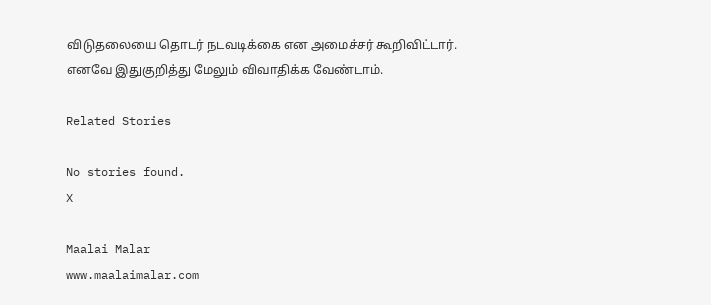விடுதலையை தொடர் நடவடிக்கை என அமைச்சர் கூறிவிட்டார். எனவே இதுகுறித்து மேலும் விவாதிக்க வேண்டாம்.

Related Stories

No stories found.
X

Maalai Malar
www.maalaimalar.com